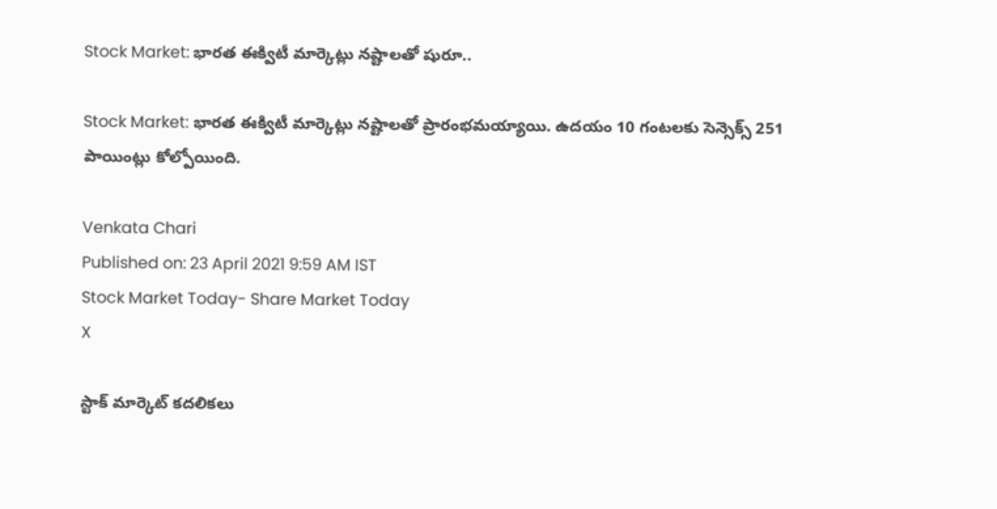Stock Market: భారత ఈక్విటీ మార్కెట్లు నష్టాలతో షురూ..

Stock Market: భారత ఈక్విటీ మార్కెట్లు నష్టాలతో ప్రారంభమయ్యాయి. ఉదయం 10 గంటలకు సెన్సెక్స్‌ 251 పాయింట్లు కోల్పోయింది.

Venkata Chari
Published on: 23 April 2021 9:59 AM IST
Stock Market Today- Share Market Today
X

స్టాక్ మార్కెట్ కదలికలు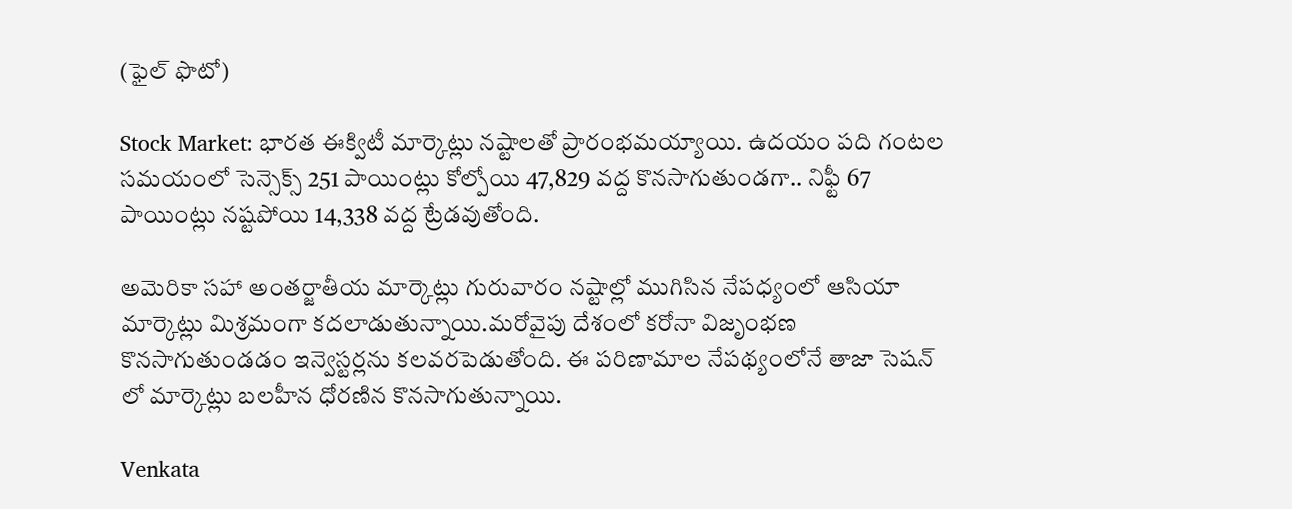(ఫైల్ ఫొటో)

Stock Market: భారత ఈక్విటీ మార్కెట్లు నష్టాలతో ప్రారంభమయ్యాయి. ఉదయం పది గంటల సమయంలో సెన్సెక్స్‌ 251 పాయింట్లు కోల్పోయి 47,829 వద్ద కొనసాగుతుండగా.. నిఫ్టీ 67 పాయింట్లు నష్టపోయి 14,338 వద్ద ట్రేడవుతోంది.

అమెరికా సహా అంతర్జాతీయ మార్కెట్లు గురువారం నష్టాల్లో ముగిసిన నేపధ్యంలో ఆసియా మార్కెట్లు మిశ్రమంగా కదలాడుతున్నాయి.మరోవైపు దేశంలో కరోనా విజృంభణ కొనసాగుతుండడం ఇన్వెస్టర్లను కలవరపెడుతోంది. ఈ పరిణామాల నేపథ్యంలోనే తాజా సెషన్ లో మార్కెట్లు బలహీన ధోరణిన కొనసాగుతున్నాయి.

Venkata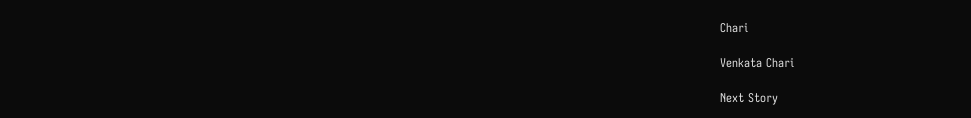Chari

Venkata Chari

Next Story